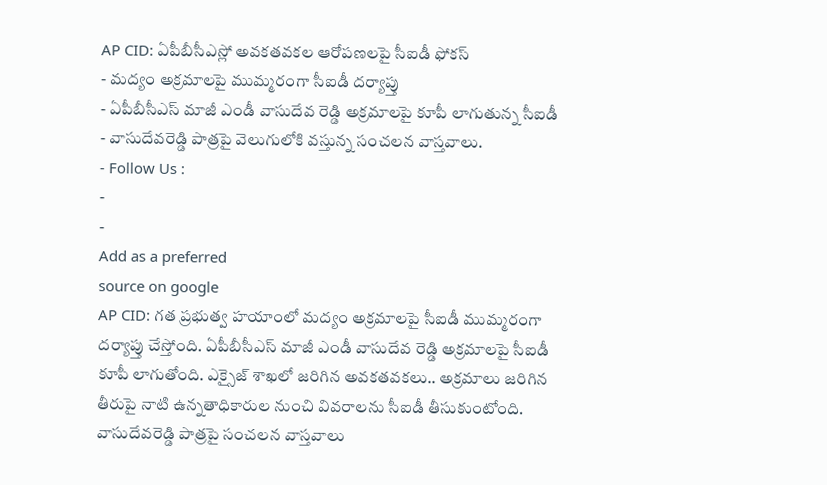AP CID: ఏపీబీసీఎస్లో అవకతవకల ఆరోపణలపై సీఐడీ ఫోకస్
- మద్యం అక్రమాలపై ముమ్మరంగా సీఐడీ దర్యాప్తు
- ఏపీబీసీఎస్ మాజీ ఎండీ వాసుదేవ రెడ్డి అక్రమాలపై కూపీ లాగుతున్న సీఐడీ
- వాసుదేవరెడ్డి పాత్రపై వెలుగులోకి వస్తున్న సంచలన వాస్తవాలు.
- Follow Us :
-
-
Add as a preferred
source on google
AP CID: గత ప్రభుత్వ హయాంలో మద్యం అక్రమాలపై సీఐడీ ముమ్మరంగా దర్యాప్తు చేస్తోంది. ఏపీబీసీఎస్ మాజీ ఎండీ వాసుదేవ రెడ్డి అక్రమాలపై సీఐడీ కూపీ లాగుతోంది. ఎక్సైజ్ శాఖలో జరిగిన అవకతవకలు.. అక్రమాలు జరిగిన తీరుపై నాటి ఉన్నతాధికారుల నుంచి వివరాలను సీఐడీ తీసుకుంటోంది. వాసుదేవరెడ్డి పాత్రపై సంచలన వాస్తవాలు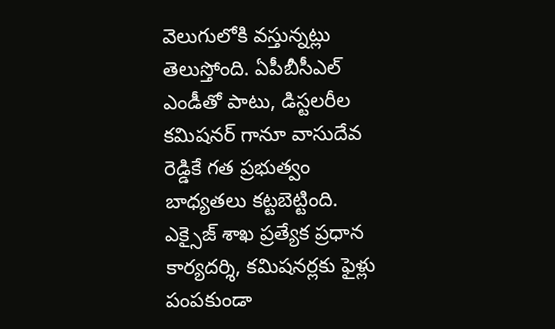వెలుగులోకి వస్తున్నట్లు తెలుస్తోంది. ఏపీబీసీఎల్ ఎండీతో పాటు, డిస్టలరీల కమిషనర్ గానూ వాసుదేవ రెడ్డికే గత ప్రభుత్వం బాధ్యతలు కట్టబెట్టింది. ఎక్సైజ్ శాఖ ప్రత్యేక ప్రధాన కార్యదర్శి, కమిషనర్లకు ఫైళ్లు పంపకుండా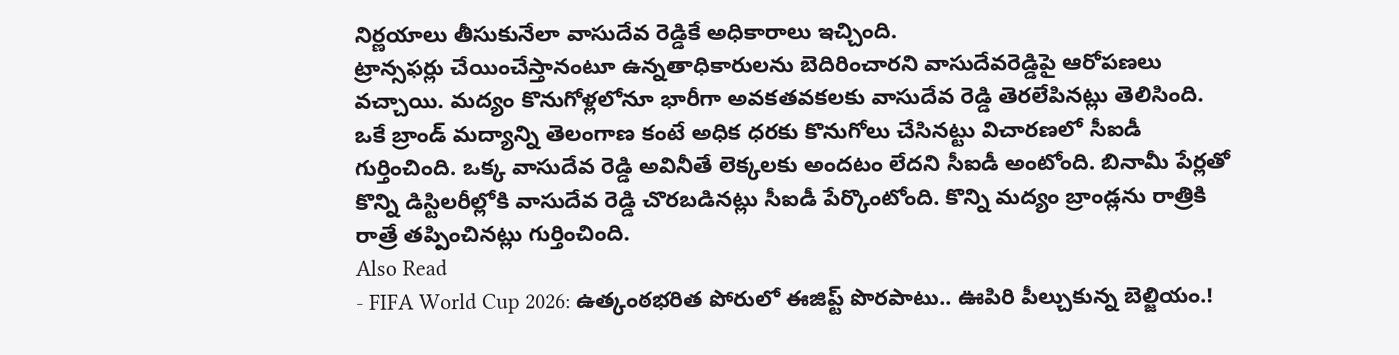నిర్ణయాలు తీసుకునేలా వాసుదేవ రెడ్డికే అధికారాలు ఇచ్చింది.
ట్రాన్సఫర్లు చేయించేస్తానంటూ ఉన్నతాధికారులను బెదిరించారని వాసుదేవరెడ్డిపై ఆరోపణలు వచ్చాయి. మద్యం కొనుగోళ్లలోనూ భారీగా అవకతవకలకు వాసుదేవ రెడ్డి తెరలేపినట్లు తెలిసింది. ఒకే బ్రాండ్ మద్యాన్ని తెలంగాణ కంటే అధిక ధరకు కొనుగోలు చేసినట్టు విచారణలో సీఐడీ గుర్తించింది. ఒక్క వాసుదేవ రెడ్డి అవినీతే లెక్కలకు అందటం లేదని సీఐడీ అంటోంది. బినామీ పేర్లతో కొన్ని డిస్టిలరీల్లోకి వాసుదేవ రెడ్డి చొరబడినట్లు సీఐడీ పేర్కొంటోంది. కొన్ని మద్యం బ్రాండ్లను రాత్రికి రాత్రే తప్పించినట్లు గుర్తించింది.
Also Read
- FIFA World Cup 2026: ఉత్కంఠభరిత పోరులో ఈజిప్ట్ పొరపాటు.. ఊపిరి పీల్చుకున్న బెల్జియం.!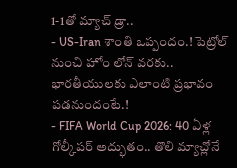1-1తో మ్యాచ్ డ్రా..
- US-Iran శాంతి ఒప్పందం.! పెట్రోల్ నుంచి హోం లోన్ వరకు.. భారతీయులకు ఎలాంటి ప్రభావం పడనుందంటే.!
- FIFA World Cup 2026: 40 ఏళ్ల గోల్కీపర్ అద్భుతం.. తొలి మ్యాచ్లోనే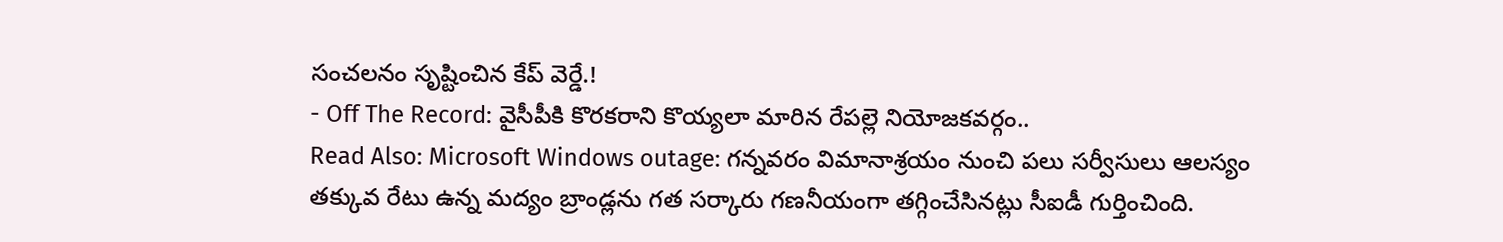సంచలనం సృష్టించిన కేప్ వెర్డే.!
- Off The Record: వైసీపీకి కొరకరాని కొయ్యలా మారిన రేపల్లె నియోజకవర్గం..
Read Also: Microsoft Windows outage: గన్నవరం విమానాశ్రయం నుంచి పలు సర్వీసులు ఆలస్యం
తక్కువ రేటు ఉన్న మద్యం బ్రాండ్లను గత సర్కారు గణనీయంగా తగ్గించేసినట్లు సీఐడీ గుర్తించింది.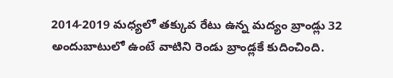2014-2019 మధ్యలో తక్కువ రేటు ఉన్న మద్యం బ్రాండ్లు 32 అందుబాటులో ఉంటే వాటిని రెండు బ్రాండ్లకే కుదించింది.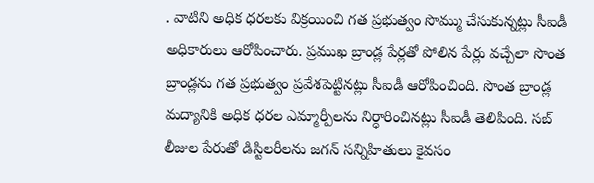. వాటిని అధిక ధరలకు విక్రయించి గత ప్రభుత్వం సొమ్ము చేసుకున్నట్లు సీఐడీ అధికారులు ఆరోపించారు. ప్రముఖ బ్రాండ్ల పేర్లతో పోలిన పేర్లు వచ్చేలా సొంత బ్రాండ్లను గత ప్రభుత్వం ప్రవేశపెట్టినట్లు సీఐడీ ఆరోపించింది. సొంత బ్రాండ్ల మద్యానికి అధిక ధరల ఎమ్మార్పీలను నిర్ధారించినట్లు సీఐడీ తెలిపింది. సబ్ లీజుల పేరుతో డిస్టిలరీలను జగన్ సన్నిహితులు కైవసం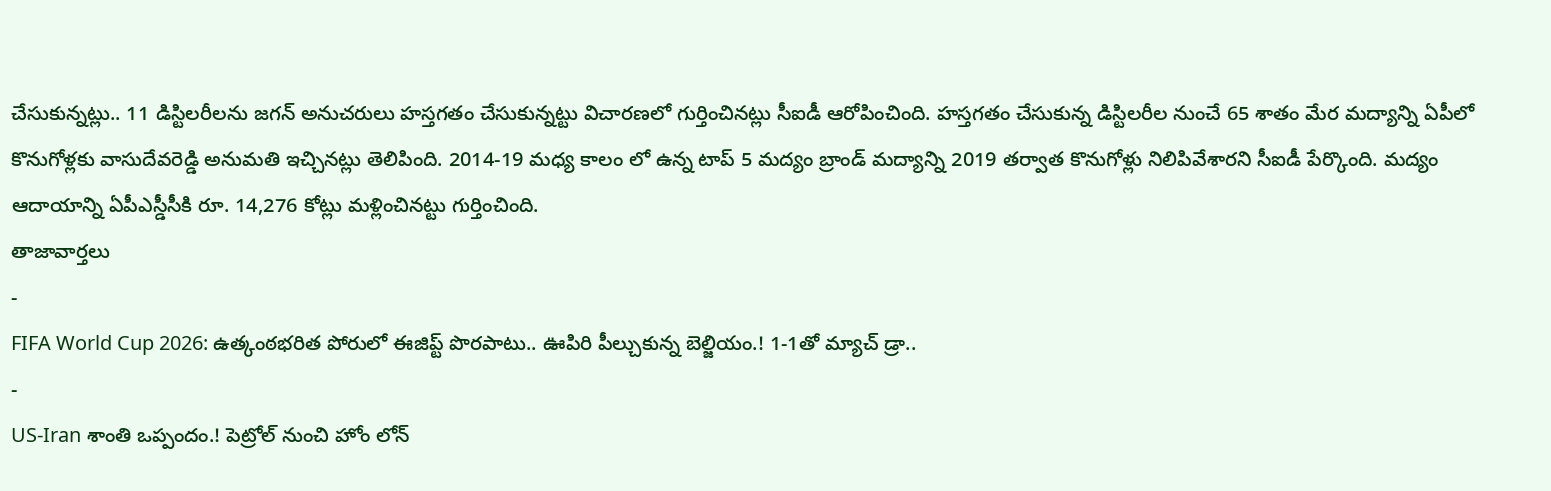చేసుకున్నట్లు.. 11 డిస్టిలరీలను జగన్ అనుచరులు హస్తగతం చేసుకున్నట్టు విచారణలో గుర్తించినట్లు సీఐడీ ఆరోపించింది. హస్తగతం చేసుకున్న డిస్టిలరీల నుంచే 65 శాతం మేర మద్యాన్ని ఏపీలో కొనుగోళ్లకు వాసుదేవరెడ్డి అనుమతి ఇచ్చినట్లు తెలిపింది. 2014-19 మధ్య కాలం లో ఉన్న టాప్ 5 మద్యం బ్రాండ్ మద్యాన్ని 2019 తర్వాత కొనుగోళ్లు నిలిపివేశారని సీఐడీ పేర్కొంది. మద్యం ఆదాయాన్ని ఏపీఎస్డీసీకి రూ. 14,276 కోట్లు మళ్లించినట్టు గుర్తించింది.
తాజావార్తలు
-
FIFA World Cup 2026: ఉత్కంఠభరిత పోరులో ఈజిప్ట్ పొరపాటు.. ఊపిరి పీల్చుకున్న బెల్జియం.! 1-1తో మ్యాచ్ డ్రా..
-
US-Iran శాంతి ఒప్పందం.! పెట్రోల్ నుంచి హోం లోన్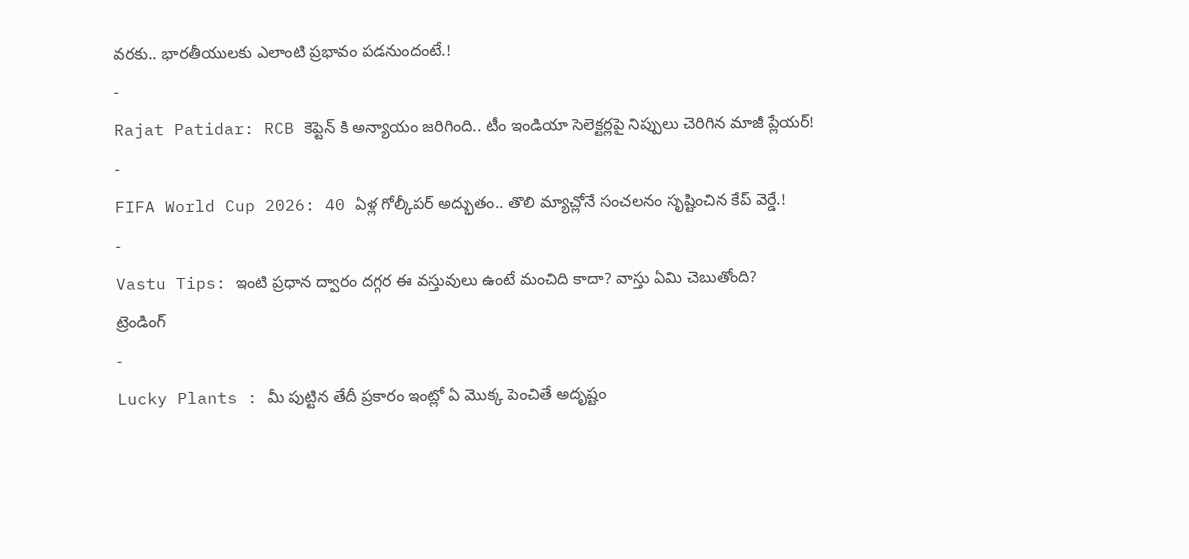వరకు.. భారతీయులకు ఎలాంటి ప్రభావం పడనుందంటే.!
-
Rajat Patidar: RCB కెప్టెన్ కి అన్యాయం జరిగింది.. టీం ఇండియా సెలెక్టర్లపై నిప్పులు చెరిగిన మాజీ ప్లేయర్!
-
FIFA World Cup 2026: 40 ఏళ్ల గోల్కీపర్ అద్భుతం.. తొలి మ్యాచ్లోనే సంచలనం సృష్టించిన కేప్ వెర్డే.!
-
Vastu Tips: ఇంటి ప్రధాన ద్వారం దగ్గర ఈ వస్తువులు ఉంటే మంచిది కాదా? వాస్తు ఏమి చెబుతోంది?
ట్రెండింగ్
-
Lucky Plants : మీ పుట్టిన తేదీ ప్రకారం ఇంట్లో ఏ మొక్క పెంచితే అదృష్టం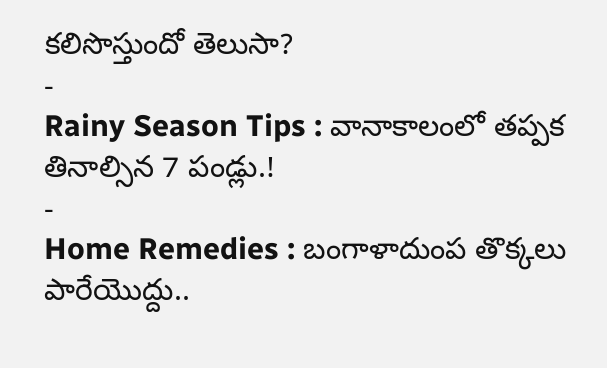కలిసొస్తుందో తెలుసా?
-
Rainy Season Tips : వానాకాలంలో తప్పక తినాల్సిన 7 పండ్లు.!
-
Home Remedies : బంగాళాదుంప తొక్కలు పారేయొద్దు..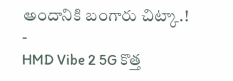అందానికి బంగారు చిట్కా.!
-
HMD Vibe 2 5G కొత్త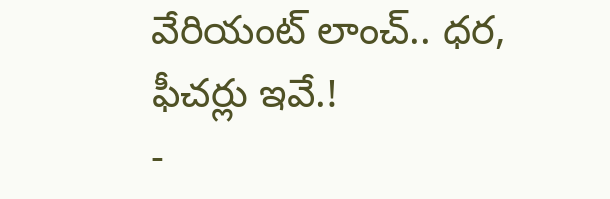వేరియంట్ లాంచ్.. ధర, ఫీచర్లు ఇవే.!
-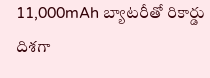11,000mAh బ్యాటరీతో రికార్డు దిశగా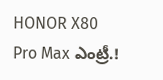HONOR X80 Pro Max ఎంట్రీ.!